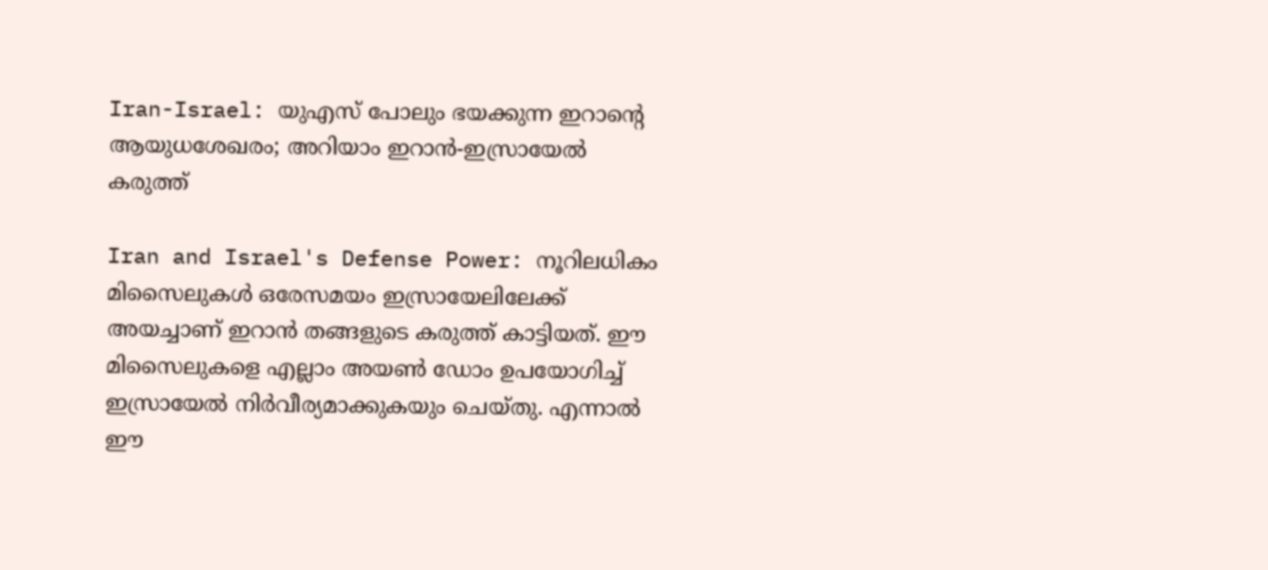Iran-Israel: യുഎസ് പോലും ഭയക്കുന്ന ഇറാന്റെ ആയുധശേഖരം; അറിയാം ഇറാന്‍-ഇസ്രായേല്‍ കരുത്ത്‌

Iran and Israel's Defense Power: നൂറിലധികം മിസൈലുകള്‍ ഒരേസമയം ഇസ്രായേലിലേക്ക് അയച്ചാണ് ഇറാന്‍ തങ്ങളുടെ കരുത്ത് കാട്ടിയത്. ഈ മിസൈലുകളെ എല്ലാം അയണ്‍ ഡോം ഉപയോഗിച്ച് ഇസ്രായേല്‍ നിര്‍വീര്യമാക്കുകയും ചെയ്തു. എന്നാല്‍ ഈ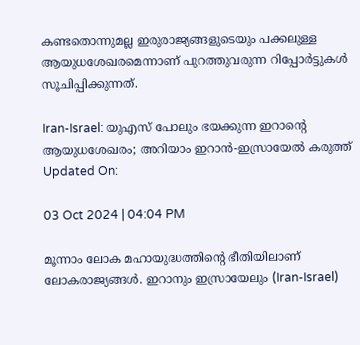കണ്ടതൊന്നുമല്ല ഇരുരാജ്യങ്ങളുടെയും പക്കലുള്ള ആയുധശേഖരമെന്നാണ് പുറത്തുവരുന്ന റിപ്പോര്‍ട്ടുകള്‍ സൂചിപ്പിക്കുന്നത്.

Iran-Israel: യുഎസ് പോലും ഭയക്കുന്ന ഇറാന്റെ ആയുധശേഖരം; അറിയാം ഇറാന്‍-ഇസ്രായേല്‍ കരുത്ത്‌
Updated On:

03 Oct 2024 | 04:04 PM

മൂന്നാം ലോക മഹായുദ്ധത്തിന്റെ ഭീതിയിലാണ് ലോകരാജ്യങ്ങള്‍. ഇറാനും ഇസ്രായേലും (Iran-Israel)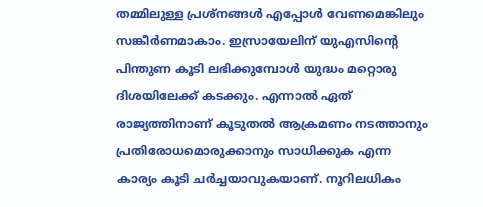തമ്മിലുള്ള പ്രശ്‌നങ്ങള്‍ എപ്പോള്‍ വേണമെങ്കിലും സങ്കീര്‍ണമാകാം. ഇസ്രായേലിന് യുഎസിന്റെ പിന്തുണ കൂടി ലഭിക്കുമ്പോള്‍ യുദ്ധം മറ്റൊരു ദിശയിലേക്ക് കടക്കും. എന്നാല്‍ ഏത് രാജ്യത്തിനാണ് കൂടുതല്‍ ആക്രമണം നടത്താനും പ്രതിരോധമൊരുക്കാനും സാധിക്കുക എന്ന കാര്യം കൂടി ചര്‍ച്ചയാവുകയാണ്. നൂറിലധികം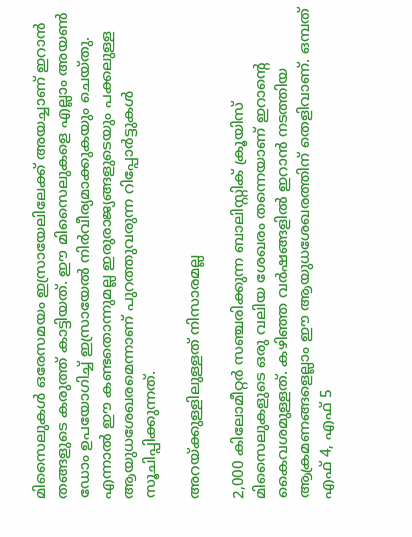മിസൈലുകള്‍ ഒരേസമയം ഇസ്രായേലിലേക്ക് അയച്ചാണ് ഇറാന്‍ തങ്ങളുടെ കരുത്ത് കാട്ടിയത്. ഈ മിസൈലുകളെ എല്ലാം അയണ്‍ ഡോം ഉപയോഗിച്ച് ഇസ്രായേല്‍ നിര്‍വീര്യമാക്കുകയും ചെയ്തു. എന്നാല്‍ ഈ കണ്ടതൊന്നുമല്ല ഇരുരാജ്യങ്ങളുടെയും പക്കലുള്ള ആയുധശേഖരമെന്നാണ് പുറത്തുവരുന്ന റിപ്പോര്‍ട്ടുകള്‍ സൂചിപ്പിക്കുന്നത്.

അറയ്ക്കുള്ളിലുള്ളത് നിസാരമല്ല

2,000 കിലോമീറ്റര്‍ സഞ്ചരിക്കുന്ന ബാലിസ്റ്റിക് ക്രൂയിസ് മിസൈലുകളുടെ ഒരു വലിയ ശേഖരം തന്നെയാണ് ഇറാന്റെ കൈവശമുള്ളത്. കഴിഞ്ഞ വര്‍ഷങ്ങളില്‍ ഇറാന്‍ നടത്തിയ ആക്രമണങ്ങളെല്ലാം ഈ ആയുധശേഖരത്തിന് തെളിവാണ്. ഒമ്പത് എഫ് 4, എഫ് 5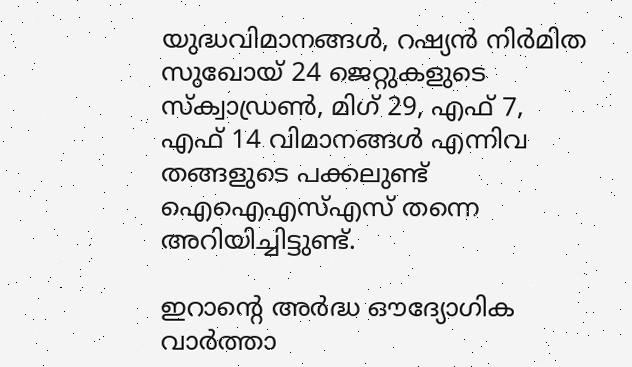യുദ്ധവിമാനങ്ങള്‍, റഷ്യന്‍ നിര്‍മിത സുഖോയ് 24 ജെറ്റുകളുടെ സ്‌ക്വാഡ്രണ്‍, മിഗ് 29, എഫ് 7, എഫ് 14 വിമാനങ്ങള്‍ എന്നിവ തങ്ങളുടെ പക്കലുണ്ട് ഐഐഎസ്എസ് തന്നെ അറിയിച്ചിട്ടുണ്ട്.

ഇറാന്റെ അര്‍ദ്ധ ഔദ്യോഗിക വാര്‍ത്താ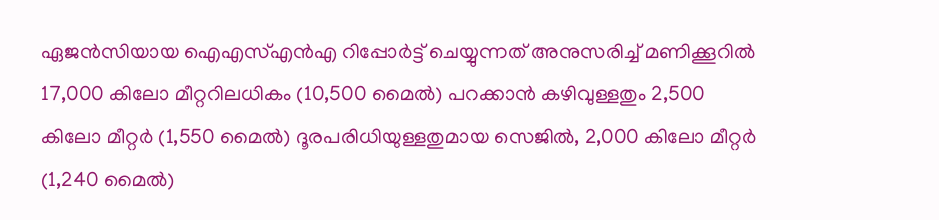ഏജന്‍സിയായ ഐഎസ്എന്‍എ റിപ്പോര്‍ട്ട് ചെയ്യുന്നത് അനുസരിച്ച് മണിക്കൂറില്‍ 17,000 കിലോ മീറ്ററിലധികം (10,500 മൈല്‍) പറക്കാന്‍ കഴിവുള്ളതും 2,500 കിലോ മീറ്റര്‍ (1,550 മൈല്‍) ദൂരപരിധിയുള്ളതുമായ സെജില്‍, 2,000 കിലോ മീറ്റര്‍ (1,240 മൈല്‍)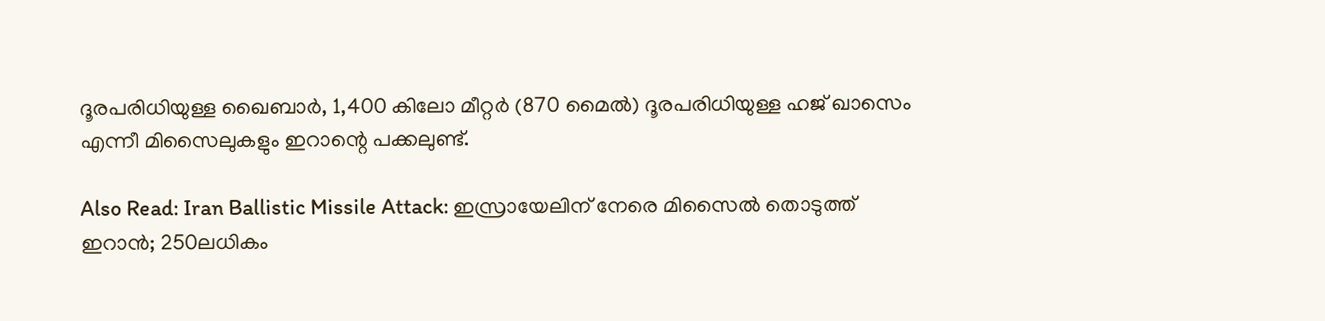ദൂരപരിധിയുള്ള ഖൈബാര്‍, 1,400 കിലോ മീറ്റര്‍ (870 മൈല്‍) ദൂരപരിധിയുള്ള ഹജ് ഖാസെം എന്നീ മിസൈലുകളും ഇറാന്റെ പക്കലുണ്ട്.

Also Read: Iran Ballistic Missile Attack: ഇസ്രായേലിന് നേരെ മിസൈല്‍ തൊടുത്ത് ഇറാന്‍; 250ലധികം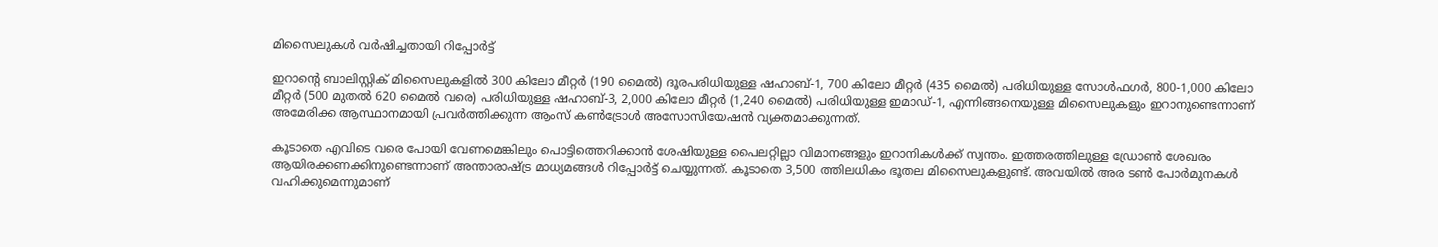മിസൈലുകള്‍ വര്‍ഷിച്ചതായി റിപ്പോര്‍ട്ട്‌

ഇറാന്റെ ബാലിസ്റ്റിക് മിസൈലുകളില്‍ 300 കിലോ മീറ്റര്‍ (190 മൈല്‍) ദൂരപരിധിയുള്ള ഷഹാബ്-1, 700 കിലോ മീറ്റര്‍ (435 മൈല്‍) പരിധിയുള്ള സോള്‍ഫഗര്‍, 800-1,000 കിലോ മീറ്റര്‍ (500 മുതല്‍ 620 മൈല്‍ വരെ) പരിധിയുള്ള ഷഹാബ്-3, 2,000 കിലോ മീറ്റര്‍ (1,240 മൈല്‍) പരിധിയുള്ള ഇമാഡ്-1, എന്നിങ്ങനെയുള്ള മിസൈലുകളും ഇറാനുണ്ടെന്നാണ് അമേരിക്ക ആസ്ഥാനമായി പ്രവര്‍ത്തിക്കുന്ന ആംസ് കണ്‍ട്രോള്‍ അസോസിയേഷന്‍ വ്യക്തമാക്കുന്നത്.

കൂടാതെ എവിടെ വരെ പോയി വേണമെങ്കിലും പൊട്ടിത്തെറിക്കാന്‍ ശേഷിയുള്ള പൈലറ്റില്ലാ വിമാനങ്ങളും ഇറാനികള്‍ക്ക് സ്വന്തം. ഇത്തരത്തിലുള്ള ഡ്രോണ്‍ ശേഖരം ആയിരക്കണക്കിനുണ്ടെന്നാണ് അന്താരാഷ്ട്ര മാധ്യമങ്ങള്‍ റിപ്പോര്‍ട്ട് ചെയ്യുന്നത്. കൂടാതെ 3,500 ത്തിലധികം ഭൂതല മിസൈലുകളുണ്ട്. അവയില്‍ അര ടണ്‍ പോര്‍മുനകള്‍ വഹിക്കുമെന്നുമാണ്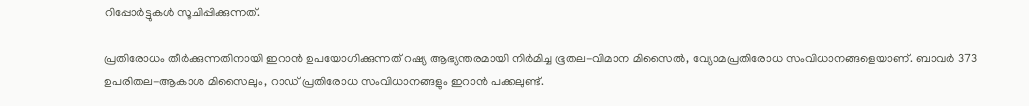റിപ്പോര്‍ട്ടുകള്‍ സൂചിപ്പിക്കുന്നത്.

പ്രതിരോധം തീര്‍ക്കുന്നതിനായി ഇറാന്‍ ഉപയോഗിക്കുന്നത് റഷ്യ ആഭ്യന്തരമായി നിര്‍മിച്ച ഭൂതല-വിമാന മിസൈല്‍, വ്യോമപ്രതിരോധ സംവിധാനങ്ങളെയാണ്. ബാവര്‍ 373 ഉപരിതല-ആകാശ മിസൈലും, റാഡ് പ്രതിരോധ സംവിധാനങ്ങളും ഇറാന്‍ പക്കലുണ്ട്.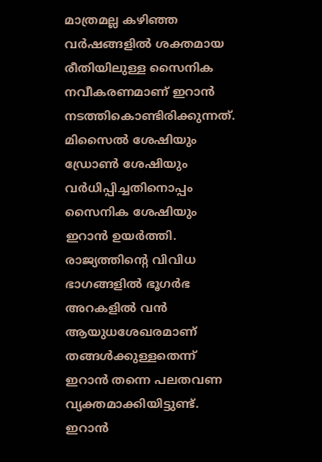മാത്രമല്ല കഴിഞ്ഞ വര്‍ഷങ്ങളില്‍ ശക്തമായ രീതിയിലുള്ള സൈനിക നവീകരണമാണ് ഇറാന്‍ നടത്തികൊണ്ടിരിക്കുന്നത്. മിസൈല്‍ ശേഷിയും ഡ്രോണ്‍ ശേഷിയും വര്‍ധിപ്പിച്ചതിനൊപ്പം സൈനിക ശേഷിയും ഇറാന്‍ ഉയര്‍ത്തി. രാജ്യത്തിന്റെ വിവിധ ഭാഗങ്ങളില്‍ ഭൂഗര്‍ഭ അറകളില്‍ വന്‍ ആയുധശേഖരമാണ് തങ്ങള്‍ക്കുള്ളതെന്ന് ഇറാന്‍ തന്നെ പലതവണ വ്യക്തമാക്കിയിട്ടുണ്ട്. ഇറാന്‍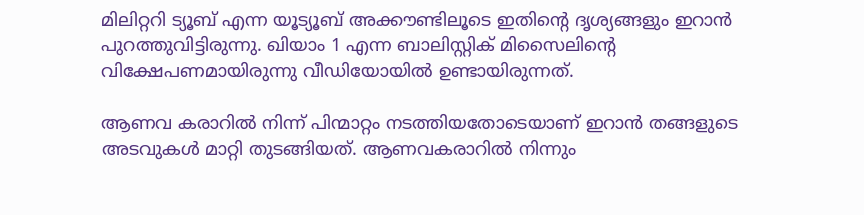മിലിറ്ററി ട്യൂബ് എന്ന യൂട്യൂബ് അക്കൗണ്ടിലൂടെ ഇതിന്റെ ദൃശ്യങ്ങളും ഇറാന്‍ പുറത്തുവിട്ടിരുന്നു. ഖിയാം 1 എന്ന ബാലിസ്റ്റിക് മിസൈലിന്റെ വിക്ഷേപണമായിരുന്നു വീഡിയോയില്‍ ഉണ്ടായിരുന്നത്.

ആണവ കരാറില്‍ നിന്ന് പിന്മാറ്റം നടത്തിയതോടെയാണ് ഇറാന്‍ തങ്ങളുടെ അടവുകള്‍ മാറ്റി തുടങ്ങിയത്. ആണവകരാറില്‍ നിന്നും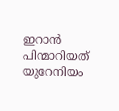ഇറാന്‍ പിന്മാറിയത് യുറേനിയം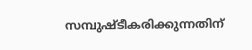സമ്പുഷ്ടീകരിക്കുന്നതിന്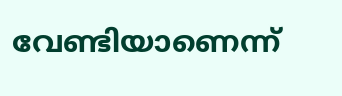വേണ്ടിയാണെന്ന്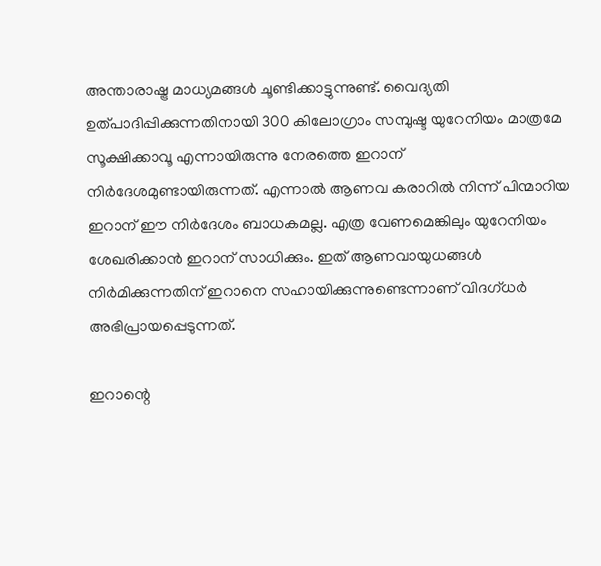അന്താരാഷ്ട്ര മാധ്യമങ്ങള്‍ ചൂണ്ടിക്കാട്ടുന്നുണ്ട്. വൈദ്യതി ഉത്പാദിപ്പിക്കുന്നതിനായി 300 കിലോഗ്രാം സമ്പുഷ്ട യുറേനിയം മാത്രമേ സൂക്ഷിക്കാവൂ എന്നായിരുന്നു നേരത്തെ ഇറാന് നിര്‍ദേശമുണ്ടായിരുന്നത്. എന്നാല്‍ ആണവ കരാറില്‍ നിന്ന് പിന്മാറിയ ഇറാന് ഈ നിര്‍ദേശം ബാധകമല്ല. എത്ര വേണമെങ്കിലും യുറേനിയം ശേഖരിക്കാന്‍ ഇറാന് സാധിക്കും. ഇത് ആണവായുധങ്ങള്‍ നിര്‍മിക്കുന്നതിന് ഇറാനെ സഹായിക്കുന്നുണ്ടെന്നാണ് വിദഗ്ധര്‍ അഭിപ്രായപ്പെടുന്നത്.

ഇറാന്റെ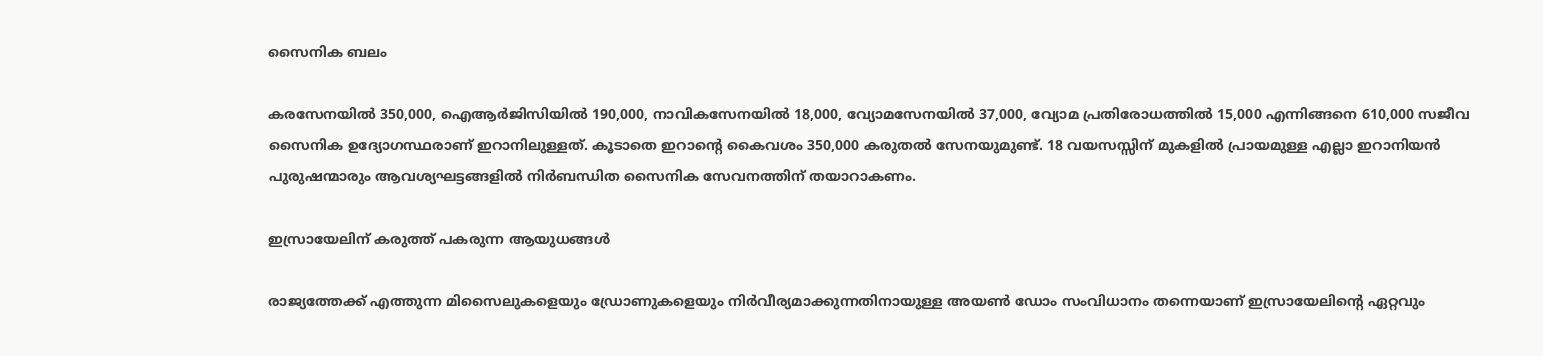സൈനിക ബലം

കരസേനയില്‍ 350,000, ഐആര്‍ജിസിയില്‍ 190,000, നാവികസേനയില്‍ 18,000, വ്യോമസേനയില്‍ 37,000, വ്യോമ പ്രതിരോധത്തില്‍ 15,000 എന്നിങ്ങനെ 610,000 സജീവ സൈനിക ഉദ്യോഗസ്ഥരാണ് ഇറാനിലുള്ളത്. കൂടാതെ ഇറാന്റെ കൈവശം 350,000 കരുതല്‍ സേനയുമുണ്ട്. 18 വയസസ്സിന് മുകളില്‍ പ്രായമുള്ള എല്ലാ ഇറാനിയന്‍ പുരുഷന്മാരും ആവശ്യഘട്ടങ്ങളില്‍ നിര്‍ബന്ധിത സൈനിക സേവനത്തിന് തയാറാകണം.

ഇസ്രായേലിന് കരുത്ത് പകരുന്ന ആയുധങ്ങള്‍

രാജ്യത്തേക്ക് എത്തുന്ന മിസൈലുകളെയും ഡ്രോണുകളെയും നിര്‍വീര്യമാക്കുന്നതിനായുള്ള അയണ്‍ ഡോം സംവിധാനം തന്നെയാണ് ഇസ്രായേലിന്റെ ഏറ്റവും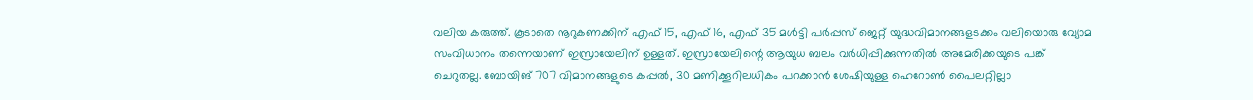വലിയ കരുത്ത്. കൂടാതെ നൂറുകണക്കിന് എഫ് 15, എഫ് 16, എഫ് 35 മള്‍ട്ടി പര്‍പ്പസ് ജെറ്റ് യുദ്ധവിമാനങ്ങളടക്കം വലിയൊരു വ്യോമ സംവിധാനം തന്നെയാണ് ഇസ്രായേലിന് ഉള്ളത്. ഇസ്രായേലിന്റെ ആയുധ ബലം വര്‍ധിപ്പിക്കുന്നതില്‍ അമേരിക്കയുടെ പങ്ക് ചെറുതല്ല. ബോയിങ് 707 വിമാനങ്ങളുടെ കപ്പല്‍, 30 മണിക്കൂറിലധികം പറക്കാന്‍ ശേഷിയുള്ള ഹെറോണ്‍ പൈലറ്റില്ലാ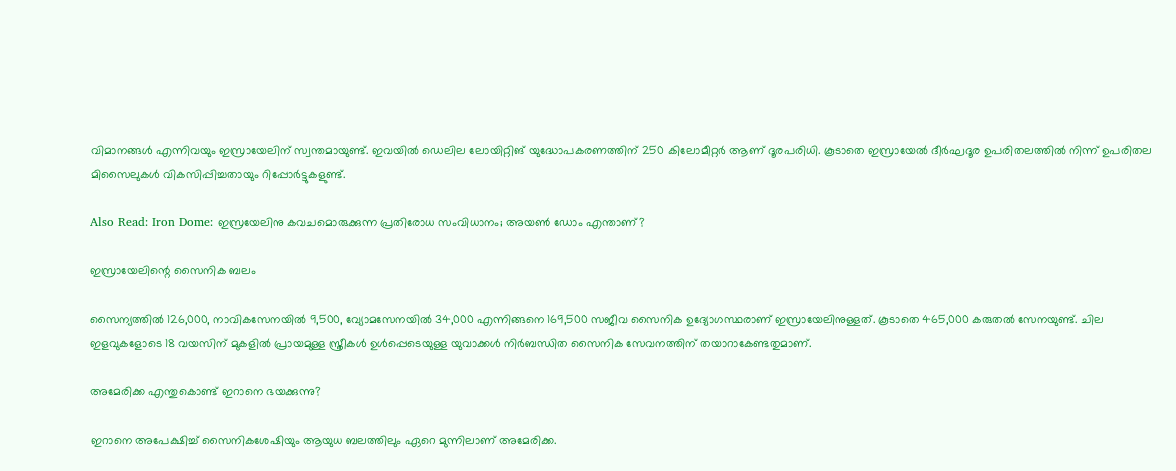വിമാനങ്ങള്‍ എന്നിവയും ഇസ്രായേലിന് സ്വന്തമായുണ്ട്. ഇവയില്‍ ഡെലില ലോയിറ്റിങ് യുദ്ധോപകരണത്തിന് 250 കിലോമീറ്റര്‍ ആണ് ദൂരപരിധി. കൂടാതെ ഇസ്രായേല്‍ ദീര്‍ഘദൂര ഉപരിതലത്തില്‍ നിന്ന് ഉപരിതല മിസൈലുകള്‍ വികസിപ്പിച്ചതായും റിപ്പോര്‍ട്ടുകളുണ്ട്.

Also Read: Iron Dome: ഇസ്രയേലിനു കവചമൊരുക്കുന്ന പ്രതിരോധ സംവിധാനം; അയൺ ഡോം എന്താണ്?

ഇസ്രായേലിന്റെ സൈനിക ബലം

സൈന്യത്തില്‍ 126,000, നാവികസേനയില്‍ 9,500, വ്യോമസേനയില്‍ 34,000 എന്നിങ്ങനെ 169,500 സജീവ സൈനിക ഉദ്യോഗസ്ഥരാണ് ഇസ്രായേലിനുള്ളത്. കൂടാതെ 465,000 കരുതല്‍ സേനയുണ്ട്. ചില ഇളവുകളോടെ 18 വയസിന് മുകളില്‍ പ്രായമുള്ള സ്ത്രീകള്‍ ഉള്‍പ്പെടെയുള്ള യുവാക്കള്‍ നിര്‍ബന്ധിത സൈനിക സേവനത്തിന് തയാറാകേണ്ടതുമാണ്.

അമേരിക്ക എന്തുകൊണ്ട് ഇറാനെ ഭയക്കുന്നു?

ഇറാനെ അപേക്ഷിച്ച് സൈനികശേഷിയും ആയുധ ബലത്തിലും ഏറെ മുന്നിലാണ് അമേരിക്ക.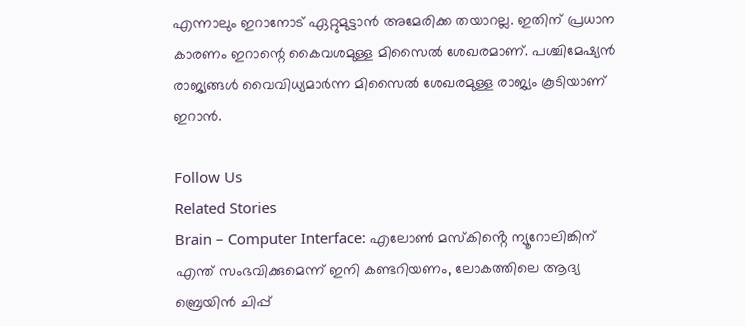എന്നാലും ഇറാനോട് ഏറ്റുമുട്ടാന്‍ അമേരിക്ക തയാറല്ല. ഇതിന് പ്രധാന കാരണം ഇറാന്റെ കൈവശമുള്ള മിസൈല്‍ ശേഖരമാണ്. പശ്ചിമേഷ്യന്‍ രാജ്യങ്ങള്‍ വൈവിധ്യമാര്‍ന്ന മിസൈല്‍ ശേഖരമുള്ള രാജ്യം കൂടിയാണ് ഇറാന്‍.

Follow Us
Related Stories
Brain – Computer Interface: എലോൺ മസ്കിൻ്റെ ന്യൂറോലിങ്കിന് എന്ത് സംഭവിക്കുമെന്ന് ഇനി കണ്ടറിയണം, ലോകത്തിലെ ആദ്യ ബ്രെയിൻ ചിപ്പ്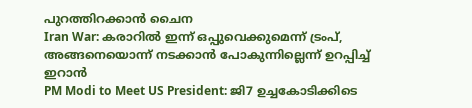പുറത്തിറക്കാൻ ചൈന
Iran War: കരാറില്‍ ഇന്ന് ഒപ്പുവെക്കുമെന്ന് ട്രംപ്, അങ്ങനെയൊന്ന് നടക്കാന്‍ പോകുന്നില്ലെന്ന് ഉറപ്പിച്ച് ഇറാന്‍
PM Modi to Meet US President: ജി7 ഉച്ചകോടിക്കിടെ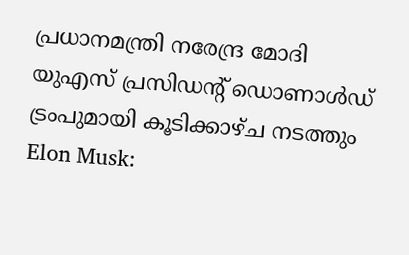പ്രധാനമന്ത്രി നരേന്ദ്ര മോദി യുഎസ് പ്രസിഡന്റ് ഡൊണാൾഡ് ട്രംപുമായി കൂടിക്കാഴ്ച നടത്തും
Elon Musk: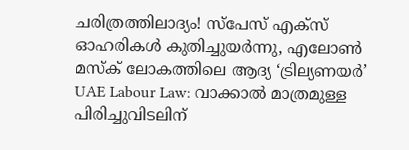ചരിത്രത്തിലാദ്യം! സ്‌പേസ് എക്‌സ് ഓഹരികൾ കുതിച്ചുയർന്നു, എലോൺ മസ്‌ക് ലോകത്തിലെ ആദ്യ ‘ട്രില്യണയർ’
UAE Labour Law: വാക്കാൽ മാത്രമുള്ള പിരിച്ചുവിടലിന്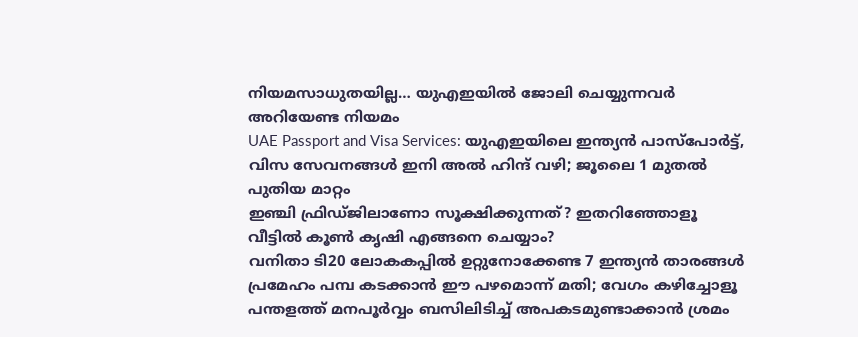നിയമസാധുതയില്ല… യുഎഇയിൽ ജോലി ചെയ്യുന്നവർ അറിയേണ്ട നിയമം
UAE Passport and Visa Services: യുഎഇയിലെ ഇന്ത്യൻ പാസ്‌പോർട്ട്, വിസ സേവനങ്ങൾ ഇനി അൽ ഹിന്ദ് വഴി; ജൂലൈ 1 മുതൽ പുതിയ മാറ്റം
ഇഞ്ചി ഫ്രിഡ്ജിലാണോ സൂക്ഷിക്കുന്നത്? ഇതറിഞ്ഞോളൂ
വീട്ടിൽ കൂൺ കൃഷി എങ്ങനെ ചെയ്യാം?
വനിതാ ടി20 ലോകകപ്പില്‍ ഉറ്റുനോക്കേണ്ട 7 ഇന്ത്യന്‍ താരങ്ങള്‍
പ്രമേഹം പമ്പ കടക്കാന്‍ ഈ പഴമൊന്ന് മതി; വേഗം കഴിച്ചോളൂ
പന്തളത്ത് മനപൂർവ്വം ബസിലിടിച്ച് അപകടമുണ്ടാക്കാൻ ശ്രമം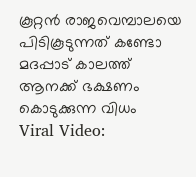കൂറ്റൻ രാജവെമ്പാലയെ പിടികൂടുന്നത് കണ്ടോ
മദപ്പാട് കാലത്ത് ആനക്ക് ഭക്ഷണം കൊടുക്കുന്ന വിധം
Viral Video: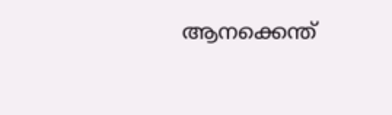ആനക്കെന്ത്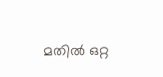മതിൽ ഒറ്റ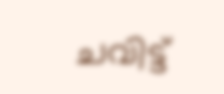ചവിട്ട്